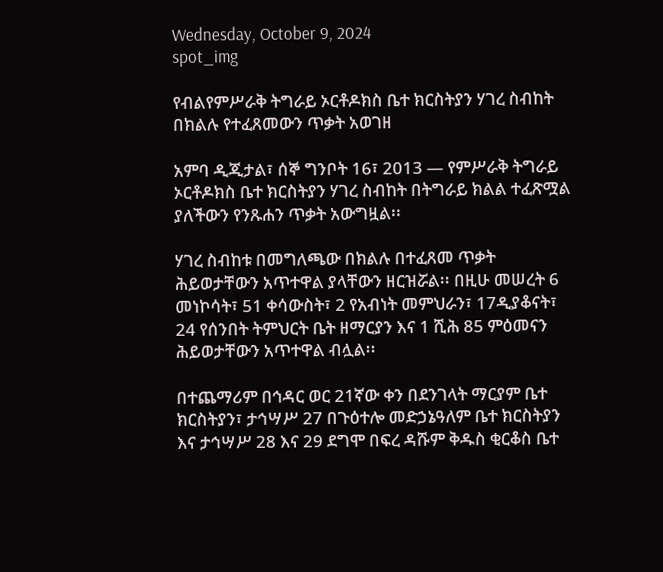Wednesday, October 9, 2024
spot_img

የብልየምሥራቅ ትግራይ ኦርቶዶክስ ቤተ ክርስትያን ሃገረ ስብከት በክልሉ የተፈጸመውን ጥቃት አወገዘ

አምባ ዲጂታል፣ ሰኞ ግንቦት 16፣ 2013 ― የምሥራቅ ትግራይ ኦርቶዶክስ ቤተ ክርስትያን ሃገረ ስብከት በትግራይ ክልል ተፈጽሟል ያለችውን የንጹሐን ጥቃት አውግዟል፡፡

ሃገረ ስብከቱ በመግለጫው በክልሉ በተፈጸመ ጥቃት ሕይወታቸውን አጥተዋል ያላቸውን ዘርዝሯል፡፡ በዚሁ መሠረት 6 መነኮሳት፣ 51 ቀሳውስት፣ 2 የአብነት መምህራን፣ 17ዲያቆናት፣ 24 የሰንበት ትምህርት ቤት ዘማርያን እና 1 ሺሕ 85 ምዕመናን ሕይወታቸውን አጥተዋል ብሏል፡፡

በተጨማሪም በኅዳር ወር 21ኛው ቀን በደንገላት ማርያም ቤተ ክርስትያን፣ ታኅሣሥ 27 በጉዕተሎ መድኃኔዓለም ቤተ ክርስትያን እና ታኅሣሥ 28 እና 29 ደግሞ በፍረ ዳሹም ቅዱስ ቂርቆስ ቤተ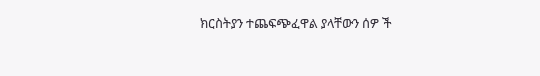ክርስትያን ተጨፍጭፈዋል ያላቸውን ሰዎ ች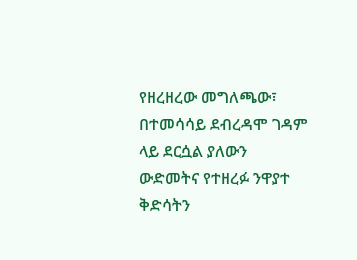የዘረዘረው መግለጫው፣ በተመሳሳይ ደብረዳሞ ገዳም ላይ ደርሷል ያለውን ውድመትና የተዘረፉ ንዋያተ ቅድሳትን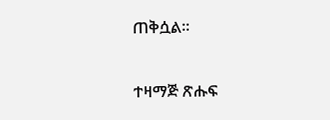ጠቅሷል፡፡

ተዛማጅ ጽሑፍ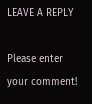LEAVE A REPLY

Please enter your comment!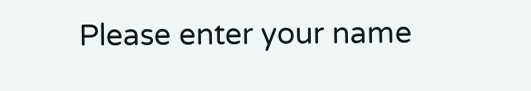Please enter your name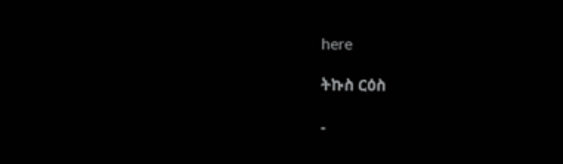here

ትኩስ ርዕስ

-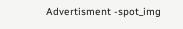Advertisment -spot_img